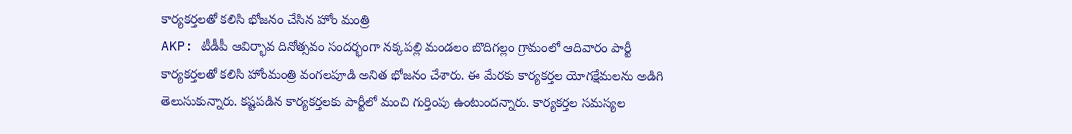కార్యకర్తలతో కలిసి భోజనం చేసిన హోం మంత్రి
AKP: టీడీపీ ఆవిర్భావ దినోత్సవం సందర్భంగా నక్కపల్లి మండలం బొదిగల్లం గ్రామంలో ఆదివారం పార్టీ కార్యకర్తలతో కలిసి హోంమంత్రి వంగలపూడి అనిత భోజనం చేశారు. ఈ మేరకు కార్యకర్తల యోగక్షేమలను అడిగి తెలుసుకున్నారు. కష్టపడిన కార్యకర్తలకు పార్టీలో మంచి గుర్తింపు ఉంటుందన్నారు. కార్యకర్తల సమస్యల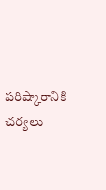పరిష్కారానికి చర్యలు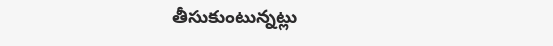తీసుకుంటున్నట్లు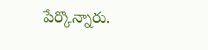పేర్కొన్నారు.